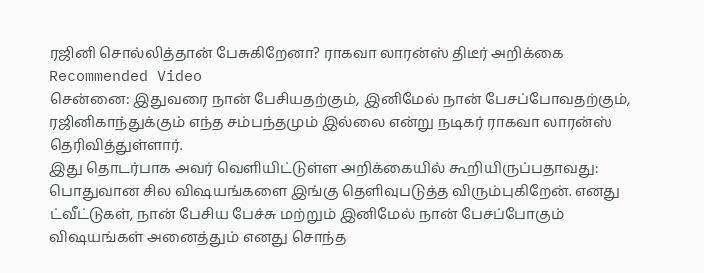ரஜினி சொல்லித்தான் பேசுகிறேனா? ராகவா லாரன்ஸ் திடீர் அறிக்கை
Recommended Video
சென்னை: இதுவரை நான் பேசியதற்கும், இனிமேல் நான் பேசப்போவதற்கும், ரஜினிகாந்துக்கும் எந்த சம்பந்தமும் இல்லை என்று நடிகர் ராகவா லாரன்ஸ் தெரிவித்துள்ளார்.
இது தொடர்பாக அவர் வெளியிட்டுள்ள அறிக்கையில் கூறியிருப்பதாவது: பொதுவான சில விஷயங்களை இங்கு தெளிவுபடுத்த விரும்புகிறேன். எனது ட்வீட்டுகள், நான் பேசிய பேச்சு மற்றும் இனிமேல் நான் பேசப்போகும் விஷயங்கள் அனைத்தும் எனது சொந்த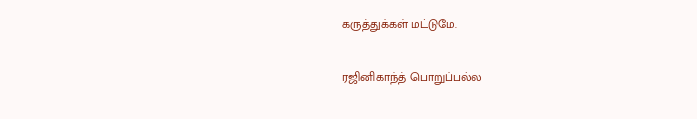கருத்துக்கள் மட்டுமே.

ரஜினிகாந்த் பொறுப்பல்ல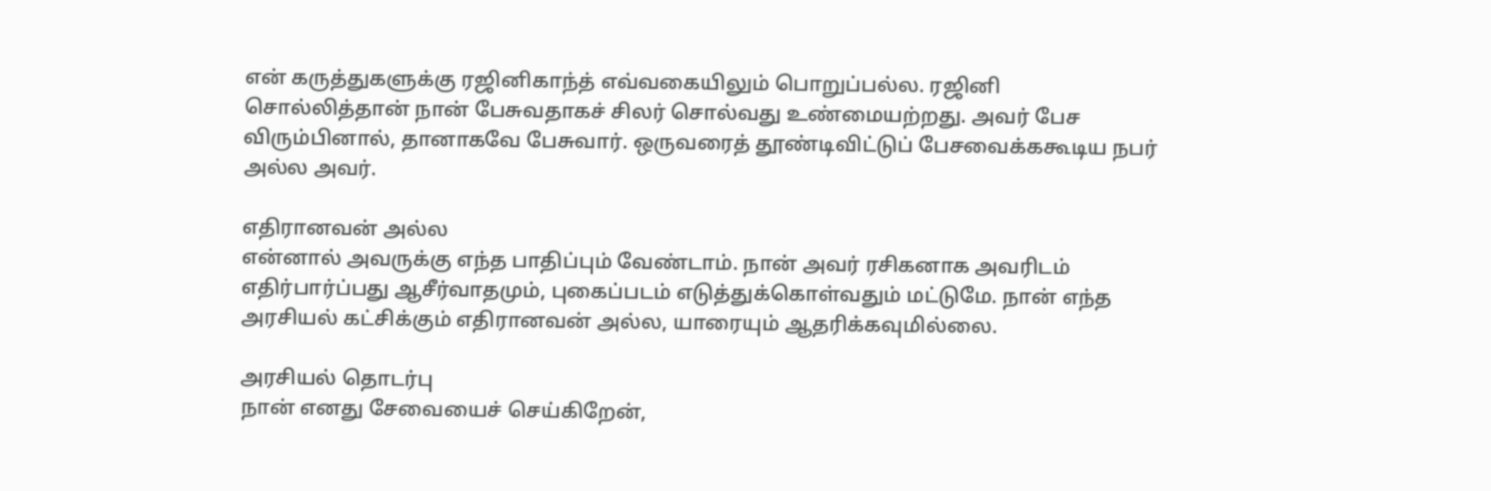என் கருத்துகளுக்கு ரஜினிகாந்த் எவ்வகையிலும் பொறுப்பல்ல. ரஜினி சொல்லித்தான் நான் பேசுவதாகச் சிலர் சொல்வது உண்மையற்றது. அவர் பேச விரும்பினால், தானாகவே பேசுவார். ஒருவரைத் தூண்டிவிட்டுப் பேசவைக்ககூடிய நபர் அல்ல அவர்.

எதிரானவன் அல்ல
என்னால் அவருக்கு எந்த பாதிப்பும் வேண்டாம். நான் அவர் ரசிகனாக அவரிடம் எதிர்பார்ப்பது ஆசீர்வாதமும், புகைப்படம் எடுத்துக்கொள்வதும் மட்டுமே. நான் எந்த அரசியல் கட்சிக்கும் எதிரானவன் அல்ல, யாரையும் ஆதரிக்கவுமில்லை.

அரசியல் தொடர்பு
நான் எனது சேவையைச் செய்கிறேன்,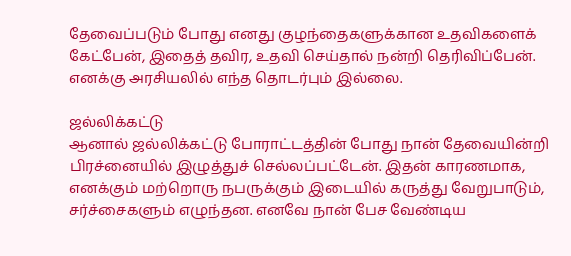தேவைப்படும் போது எனது குழந்தைகளுக்கான உதவிகளைக் கேட்பேன், இதைத் தவிர, உதவி செய்தால் நன்றி தெரிவிப்பேன். எனக்கு அரசியலில் எந்த தொடர்பும் இல்லை.

ஜல்லிக்கட்டு
ஆனால் ஜல்லிக்கட்டு போராட்டத்தின் போது நான் தேவையின்றி பிரச்னையில் இழுத்துச் செல்லப்பட்டேன். இதன் காரணமாக, எனக்கும் மற்றொரு நபருக்கும் இடையில் கருத்து வேறுபாடும், சர்ச்சைகளும் எழுந்தன. எனவே நான் பேச வேண்டிய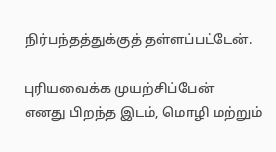நிர்பந்தத்துக்குத் தள்ளப்பட்டேன்.

புரியவைக்க முயற்சிப்பேன்
எனது பிறந்த இடம், மொழி மற்றும்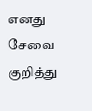எனது சேவை குறித்து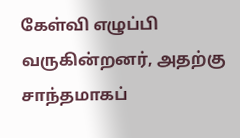கேள்வி எழுப்பி வருகின்றனர், அதற்கு சாந்தமாகப்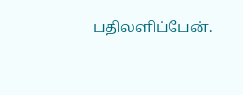பதிலளிப்பேன்.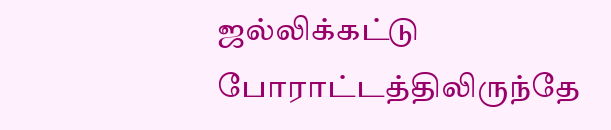ஜல்லிக்கட்டு போராட்டத்திலிருந்தே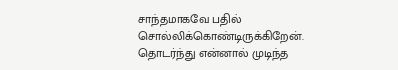சாந்தமாகவே பதில் சொல்லிக்கொண்டிருக்கிறேன். தொடர்ந்து என்னால் முடிந்த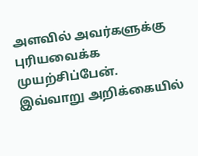அளவில் அவர்களுக்கு புரியவைக்க முயற்சிப்பேன்.
இவ்வாறு அறிக்கையில்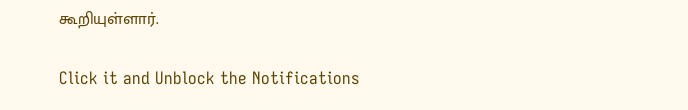கூறியுள்ளார்.


Click it and Unblock the Notifications